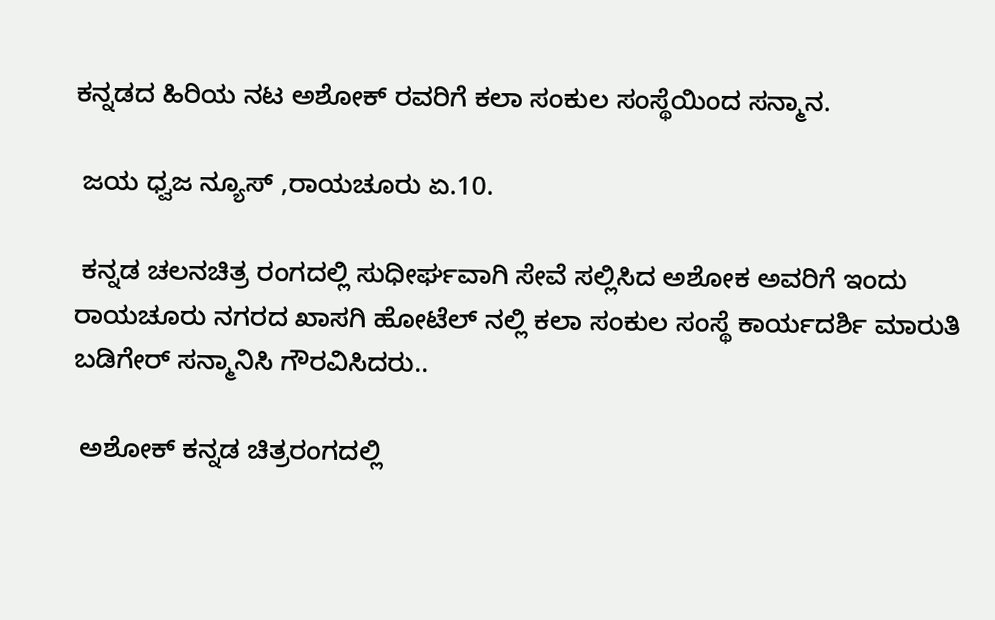ಕನ್ನಡದ ಹಿರಿಯ ನಟ ಅಶೋಕ್ ರವರಿಗೆ ಕಲಾ ಸಂಕುಲ ಸಂಸ್ಥೆಯಿಂದ ಸನ್ಮಾನ.

 ಜಯ ಧ್ವಜ ನ್ಯೂಸ್ ,ರಾಯಚೂರು ಏ.10.

 ಕನ್ನಡ ಚಲನಚಿತ್ರ ರಂಗದಲ್ಲಿ ಸುಧೀರ್ಘವಾಗಿ ಸೇವೆ ಸಲ್ಲಿಸಿದ ಅಶೋಕ ಅವರಿಗೆ ಇಂದು ರಾಯಚೂರು ನಗರದ ಖಾಸಗಿ ಹೋಟೆಲ್ ನಲ್ಲಿ ಕಲಾ ಸಂಕುಲ ಸಂಸ್ಥೆ ಕಾರ್ಯದರ್ಶಿ ಮಾರುತಿ ಬಡಿಗೇರ್ ಸನ್ಮಾನಿಸಿ ಗೌರವಿಸಿದರು..

 ಅಶೋಕ್ ಕನ್ನಡ ಚಿತ್ರರಂಗದಲ್ಲಿ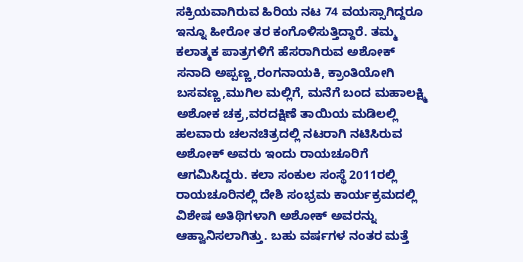ಸಕ್ರಿಯವಾಗಿರುವ ಹಿರಿಯ ನಟ 74 ವಯಸ್ಸಾಗಿದ್ದರೂ ಇನ್ನೂ ಹೀರೋ ತರ ಕಂಗೊಳಿಸುತ್ತಿದ್ದಾರೆ. ತಮ್ಮ ಕಲಾತ್ಮಕ ಪಾತ್ರಗಳಿಗೆ ಹೆಸರಾಗಿರುವ ಅಶೋಕ್ ಸನಾದಿ ಅಪ್ಪಣ್ಣ,ರಂಗನಾಯಕಿ, ಕ್ರಾಂತಿಯೋಗಿ ಬಸವಣ್ಣ,ಮುಗಿಲ ಮಲ್ಲಿಗೆ, ಮನೆಗೆ ಬಂದ ಮಹಾಲಕ್ಷ್ಮಿ ಅಶೋಕ ಚಕ್ರ,ವರದಕ್ಷಿಣೆ ತಾಯಿಯ ಮಡಿಲಲ್ಲಿ ಹಲವಾರು ಚಲನಚಿತ್ರದಲ್ಲಿ ನಟರಾಗಿ ನಟಿಸಿರುವ ಅಶೋಕ್ ಅವರು ಇಂದು ರಾಯಚೂರಿಗೆ ಆಗಮಿಸಿದ್ದರು. ಕಲಾ ಸಂಕುಲ ಸಂಸ್ಥೆ 2011ರಲ್ಲಿ ರಾಯಚೂರಿನಲ್ಲಿ ದೇಶಿ ಸಂಭ್ರಮ ಕಾರ್ಯಕ್ರಮದಲ್ಲಿ ವಿಶೇಷ ಅತಿಥಿಗಳಾಗಿ ಅಶೋಕ್ ಅವರನ್ನು ಆಹ್ವಾನಿಸಲಾಗಿತ್ತು. ಬಹು ವರ್ಷಗಳ ನಂತರ ಮತ್ತೆ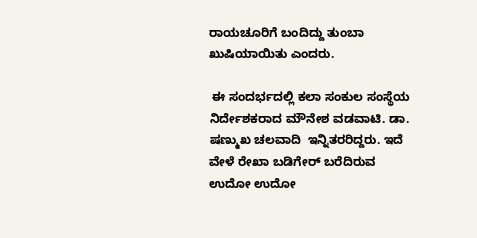ರಾಯಚೂರಿಗೆ ಬಂದಿದ್ದು ತುಂಬಾ ಖುಷಿಯಾಯಿತು ಎಂದರು.

 ಈ ಸಂದರ್ಭದಲ್ಲಿ ಕಲಾ ಸಂಕುಲ ಸಂಸ್ಥೆಯ ನಿರ್ದೇಶಕರಾದ ಮೌನೇಶ ವಡವಾಟಿ. ಡಾ. ಷಣ್ಮುಖ ಚಲವಾದಿ  ಇನ್ನಿತರರಿದ್ದರು. ಇದೆ ವೇಳೆ ರೇಖಾ ಬಡಿಗೇರ್ ಬರೆದಿರುವ ಉದೋ ಉದೋ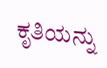ಕೃತಿಯನ್ನು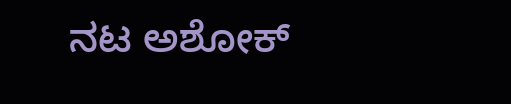ನಟ ಅಶೋಕ್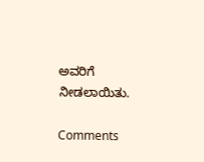ಅವರಿಗೆ ನೀಡಲಾಯಿತು.

Comments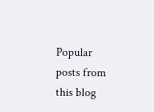Popular posts from this blog